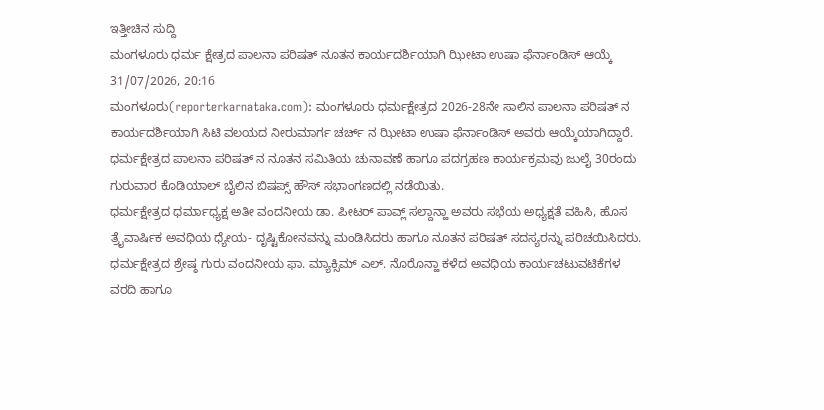ಇತ್ತೀಚಿನ ಸುದ್ದಿ
ಮಂಗಳೂರು ಧರ್ಮ ಕ್ಷೇತ್ರದ ಪಾಲನಾ ಪರಿಷತ್ ನೂತನ ಕಾರ್ಯದರ್ಶಿಯಾಗಿ ಝೀಟಾ ಉಷಾ ಫೆರ್ನಾಂಡಿಸ್ ಆಯ್ಕೆ
31/07/2026, 20:16
ಮಂಗಳೂರು(reporterkarnataka.com): ಮಂಗಳೂರು ಧರ್ಮಕ್ಷೇತ್ರದ 2026-28ನೇ ಸಾಲಿನ ಪಾಲನಾ ಪರಿಷತ್ ನ ಕಾರ್ಯದರ್ಶಿಯಾಗಿ ಸಿಟಿ ವಲಯದ ನೀರುಮಾರ್ಗ ಚರ್ಚ್ ನ ಝೀಟಾ ಉಷಾ ಫೆರ್ನಾಂಡಿಸ್ ಅವರು ಆಯ್ಕೆಯಾಗಿದ್ದಾರೆ.
ಧರ್ಮಕ್ಷೇತ್ರದ ಪಾಲನಾ ಪರಿಷತ್ ನ ನೂತನ ಸಮಿತಿಯ ಚುನಾವಣೆ ಹಾಗೂ ಪದಗ್ರಹಣ ಕಾರ್ಯಕ್ರಮವು ಜುಲೈ 30ರಂದು ಗುರುವಾರ ಕೊಡಿಯಾಲ್ ಬೈಲಿನ ಬಿಷಪ್ಸ್ ಹೌಸ್ ಸಭಾಂಗಣದಲ್ಲಿ ನಡೆಯಿತು.
ಧರ್ಮಕ್ಷೇತ್ರದ ಧರ್ಮಾಧ್ಯಕ್ಷ ಅತೀ ವಂದನೀಯ ಡಾ. ಪೀಟರ್ ಪಾವ್ಲ್ ಸಲ್ದಾನ್ಹಾ ಅವರು ಸಭೆಯ ಅಧ್ಯಕ್ಷತೆ ವಹಿಸಿ, ಹೊಸ ತ್ರೈವಾರ್ಷಿಕ ಅವಧಿಯ ಧ್ಯೇಯ- ದೃಷ್ಟಿಕೋನವನ್ನು ಮಂಡಿಸಿದರು ಹಾಗೂ ನೂತನ ಪರಿಷತ್ ಸದಸ್ಯರನ್ನು ಪರಿಚಯಿಸಿದರು.
ಧರ್ಮಕ್ಷೇತ್ರದ ಶ್ರೇಷ್ಠ ಗುರು ವಂದನೀಯ ಫಾ. ಮ್ಯಾಕ್ಸಿಮ್ ಎಲ್. ನೊರೊನ್ಹಾ ಕಳೆದ ಅವಧಿಯ ಕಾರ್ಯಚಟುವಟಿಕೆಗಳ ವರದಿ ಹಾಗೂ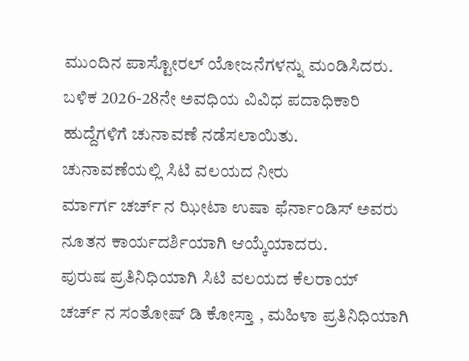ಮುಂದಿನ ಪಾಸ್ಟೋರಲ್ ಯೋಜನೆಗಳನ್ನು ಮಂಡಿಸಿದರು.
ಬಳಿಕ 2026-28ನೇ ಅವಧಿಯ ವಿವಿಧ ಪದಾಧಿಕಾರಿ ಹುದ್ದೆಗಳಿಗೆ ಚುನಾವಣೆ ನಡೆಸಲಾಯಿತು.
ಚುನಾವಣೆಯಲ್ಲಿ ಸಿಟಿ ವಲಯದ ನೀರು
ರ್ಮಾರ್ಗ ಚರ್ಚ್ ನ ಝೀಟಾ ಉಷಾ ಫೆರ್ನಾಂಡಿಸ್ ಅವರು ನೂತನ ಕಾರ್ಯದರ್ಶಿಯಾಗಿ ಆಯ್ಕೆಯಾದರು.
ಪುರುಷ ಪ್ರತಿನಿಧಿಯಾಗಿ ಸಿಟಿ ವಲಯದ ಕೆಲರಾಯ್
ಚರ್ಚ್ ನ ಸಂತೋಷ್ ಡಿ ಕೋಸ್ತಾ , ಮಹಿಳಾ ಪ್ರತಿನಿಧಿಯಾಗಿ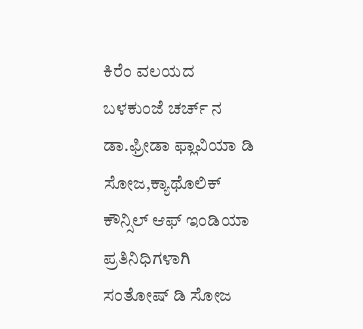ಕಿರೆಂ ವಲಯದ ಬಳಕುಂಜೆ ಚರ್ಚ್ ನ ಡಾ.ಫ್ರೀಡಾ ಫ್ಲಾವಿಯಾ ಡಿ ಸೋಜ,ಕ್ಯಾಥೊಲಿಕ್ ಕೌನ್ಸಿಲ್ ಆಫ್ ಇಂಡಿಯಾ ಪ್ರತಿನಿಧಿಗಳಾಗಿ
ಸಂತೋಷ್ ಡಿ ಸೋಜ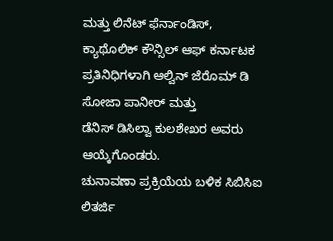ಮತ್ತು ಲಿನೆಟ್ ಫೆರ್ನಾಂಡಿಸ್,
ಕ್ಯಾಥೊಲಿಕ್ ಕೌನ್ಸಿಲ್ ಆಫ್ ಕರ್ನಾಟಕ ಪ್ರತಿನಿಧಿಗಳಾಗಿ ಆಲ್ವಿನ್ ಜೆರೊಮ್ ಡಿ ಸೋಜಾ ಪಾನೀರ್ ಮತ್ತು
ಡೆನಿಸ್ ಡಿಸಿಲ್ವಾ ಕುಲಶೇಖರ ಅವರು ಆಯ್ಕೆಗೊಂಡರು.
ಚುನಾವಣಾ ಪ್ರಕ್ರಿಯೆಯ ಬಳಿಕ ಸಿಬಿಸಿಐ ಲಿತರ್ಜಿ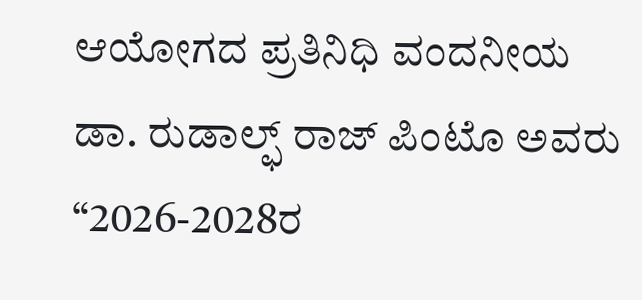ಆಯೋಗದ ಪ್ರತಿನಿಧಿ ವಂದನೀಯ ಡಾ. ರುಡಾಲ್ಫ್ ರಾಜ್ ಪಿಂಟೊ ಅವರು “2026-2028ರ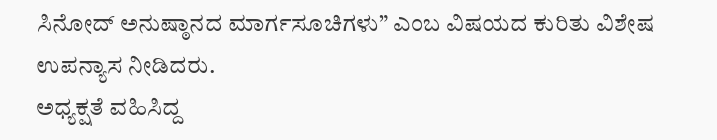ಸಿನೋದ್ ಅನುಷ್ಠಾನದ ಮಾರ್ಗಸೂಚಿಗಳು” ಎಂಬ ವಿಷಯದ ಕುರಿತು ವಿಶೇಷ ಉಪನ್ಯಾಸ ನೀಡಿದರು.
ಅಧ್ಯಕ್ಷತೆ ವಹಿಸಿದ್ದ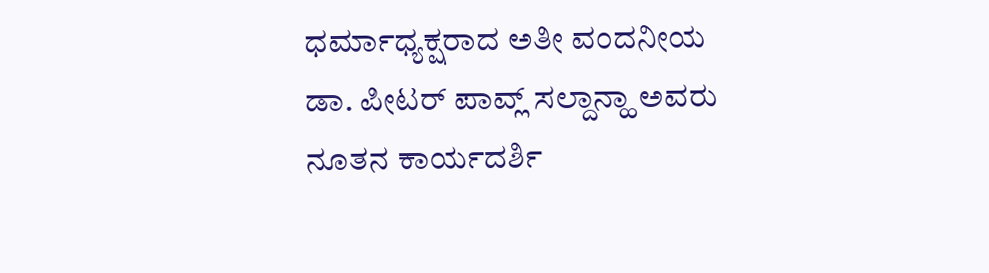ಧರ್ಮಾಧ್ಯಕ್ಷರಾದ ಅತೀ ವಂದನೀಯ ಡಾ. ಪೀಟರ್ ಪಾವ್ಲ್ ಸಲ್ದಾನ್ಹಾ ಅವರು ನೂತನ ಕಾರ್ಯದರ್ಶಿ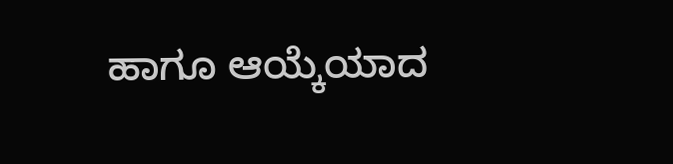ಹಾಗೂ ಆಯ್ಕೆಯಾದ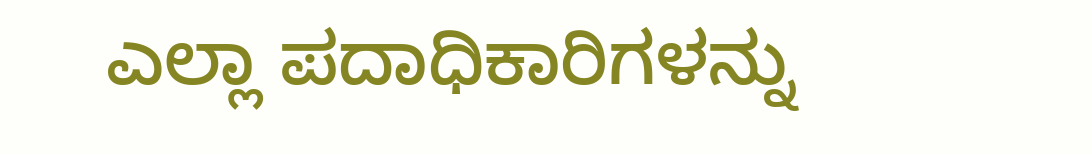ಎಲ್ಲಾ ಪದಾಧಿಕಾರಿಗಳನ್ನು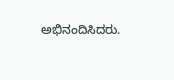ಅಭಿನಂದಿಸಿದರು.